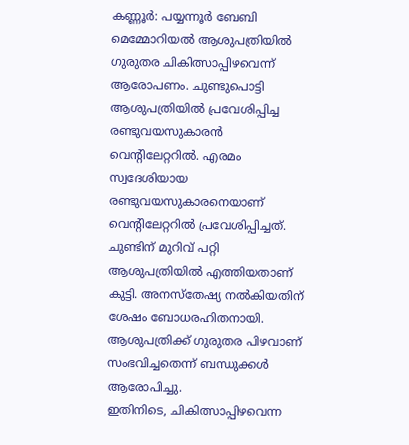കണ്ണൂർ: പയ്യന്നൂർ ബേബി മെമ്മോറിയൽ ആശുപത്രിയിൽ ഗുരുതര ചികിത്സാപ്പിഴവെന്ന് ആരോപണം. ചുണ്ടുപൊട്ടി ആശുപത്രിയിൽ പ്രവേശിപ്പിച്ച രണ്ടുവയസുകാരൻ വെന്റിലേറ്ററിൽ. എരമം സ്വദേശിയായ രണ്ടുവയസുകാരനെയാണ് വെന്റിലേറ്ററിൽ പ്രവേശിപ്പിച്ചത്. ചുണ്ടിന് മുറിവ് പറ്റി ആശുപത്രിയിൽ എത്തിയതാണ് കുട്ടി. അനസ്തേഷ്യ നൽകിയതിന് ശേഷം ബോധരഹിതനായി. ആശുപത്രിക്ക് ഗുരുതര പിഴവാണ് സംഭവിച്ചതെന്ന് ബന്ധുക്കൾ ആരോപിച്ചു.
ഇതിനിടെ, ചികിത്സാപ്പിഴവെന്ന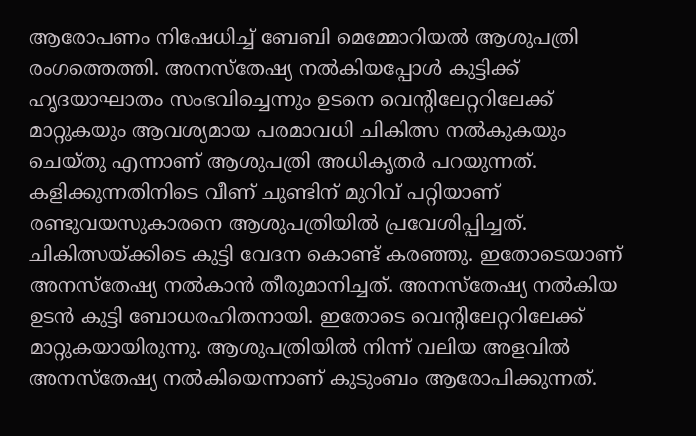ആരോപണം നിഷേധിച്ച് ബേബി മെമ്മോറിയൽ ആശുപത്രി രംഗത്തെത്തി. അനസ്തേഷ്യ നൽകിയപ്പോൾ കുട്ടിക്ക് ഹൃദയാഘാതം സംഭവിച്ചെന്നും ഉടനെ വെന്റിലേറ്ററിലേക്ക് മാറ്റുകയും ആവശ്യമായ പരമാവധി ചികിത്സ നൽകുകയും ചെയ്തു എന്നാണ് ആശുപത്രി അധികൃതർ പറയുന്നത്.
കളിക്കുന്നതിനിടെ വീണ് ചുണ്ടിന് മുറിവ് പറ്റിയാണ് രണ്ടുവയസുകാരനെ ആശുപത്രിയിൽ പ്രവേശിപ്പിച്ചത്. ചികിത്സയ്ക്കിടെ കുട്ടി വേദന കൊണ്ട് കരഞ്ഞു. ഇതോടെയാണ് അനസ്തേഷ്യ നൽകാൻ തീരുമാനിച്ചത്. അനസ്തേഷ്യ നൽകിയ ഉടൻ കുട്ടി ബോധരഹിതനായി. ഇതോടെ വെന്റിലേറ്ററിലേക്ക് മാറ്റുകയായിരുന്നു. ആശുപത്രിയിൽ നിന്ന് വലിയ അളവിൽ അനസ്തേഷ്യ നൽകിയെന്നാണ് കുടുംബം ആരോപിക്കുന്നത്.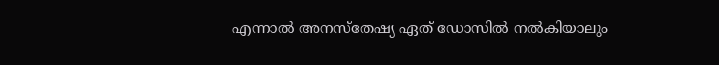എന്നാൽ അനസ്തേഷ്യ ഏത് ഡോസിൽ നൽകിയാലും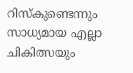റിസ്കുണ്ടെന്നും സാധ്യമായ എല്ലാ ചികിത്സയും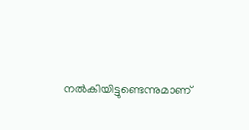നൽകിയിട്ടുണ്ടെന്നുമാണ്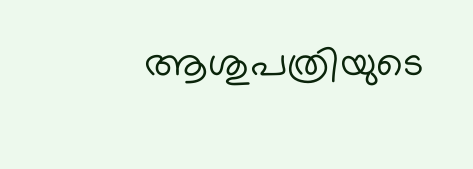ആശുപത്രിയുടെ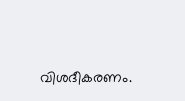വിശദീകരണം.